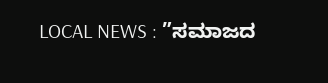LOCAL NEWS : ”ಸಮಾಜದ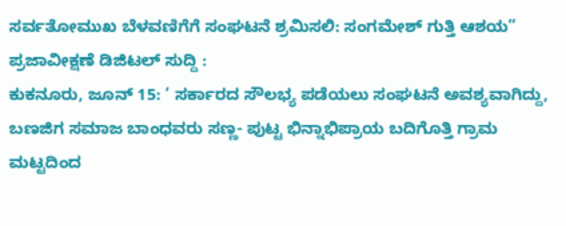ಸರ್ವತೋಮುಖ ಬೆಳವಣಿಗೆಗೆ ಸಂಘಟನೆ ಶ್ರಮಿಸಲಿ: ಸಂಗಮೇಶ್ ಗುತ್ತಿ ಆಶಯ”
ಪ್ರಜಾವೀಕ್ಷಣೆ ಡಿಜಿಟಲ್ ಸುದ್ದಿ :
ಕುಕನೂರು, ಜೂನ್ 15: ‘ ಸರ್ಕಾರದ ಸೌಲಭ್ಯ ಪಡೆಯಲು ಸಂಘಟನೆ ಅವಶ್ಯವಾಗಿದ್ದು, ಬಣಜಿಗ ಸಮಾಜ ಬಾಂಧವರು ಸಣ್ಣ- ಪುಟ್ಟ ಭಿನ್ನಾಭಿಪ್ರಾಯ ಬದಿಗೊತ್ತಿ ಗ್ರಾಮ ಮಟ್ಟದಿಂದ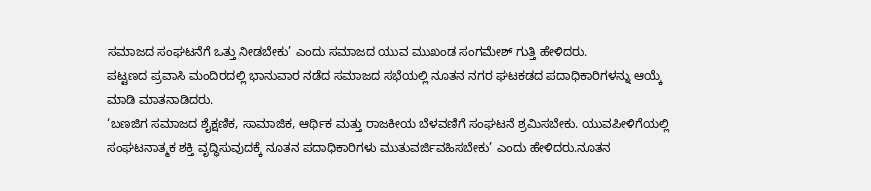ಸಮಾಜದ ಸಂಘಟನೆಗೆ ಒತ್ತು ನೀಡಬೇಕು’ ಎಂದು ಸಮಾಜದ ಯುವ ಮುಖಂಡ ಸಂಗಮೇಶ್ ಗುತ್ತಿ ಹೇಳಿದರು.
ಪಟ್ಟಣದ ಪ್ರವಾಸಿ ಮಂದಿರದಲ್ಲಿ ಭಾನುವಾರ ನಡೆದ ಸಮಾಜದ ಸಭೆಯಲ್ಲಿ ನೂತನ ನಗರ ಘಟಕಡದ ಪದಾಧಿಕಾರಿಗಳನ್ನು ಆಯ್ಕೆ ಮಾಡಿ ಮಾತನಾಡಿದರು.
‘ಬಣಜಿಗ ಸಮಾಜದ ಶೈಕ್ಷಣಿಕ, ಸಾಮಾಜಿಕ, ಆರ್ಥಿಕ ಮತ್ತು ರಾಜಕೀಯ ಬೆಳವಣಿಗೆ ಸಂಘಟನೆ ಶ್ರಮಿಸಬೇಕು. ಯುವಪೀಳಿಗೆಯಲ್ಲಿ ಸಂಘಟನಾತ್ಮಕ ಶಕ್ತಿ ವೃದ್ಧಿಸುವುದಕ್ಕೆ ನೂತನ ಪದಾಧಿಕಾರಿಗಳು ಮುತುವರ್ಜಿವಹಿಸಬೇಕು’ ಎಂದು ಹೇಳಿದರು.ನೂತನ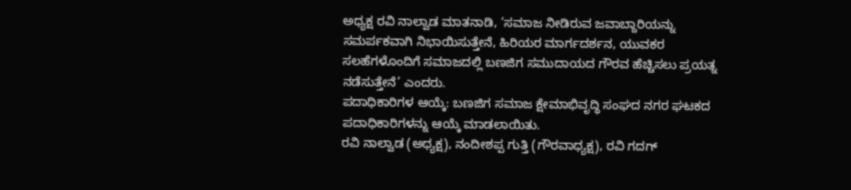ಅಧ್ಯಕ್ಷ ರವಿ ನಾಲ್ವಾಡ ಮಾತನಾಡಿ, ‘ಸಮಾಜ ನೀಡಿರುವ ಜವಾಬ್ದಾರಿಯನ್ನು ಸಮರ್ಪಕವಾಗಿ ನಿಭಾಯಿಸುತ್ತೇನೆ, ಹಿರಿಯರ ಮಾರ್ಗದರ್ಶನ, ಯುವಕರ ಸಲಹೆಗಳೊಂದಿಗೆ ಸಮಾಜದಲ್ಲಿ ಬಣಜಿಗ ಸಮುದಾಯದ ಗೌರವ ಹೆಚ್ಚಿಸಲು ಪ್ರಯತ್ನ ನಡೆಸುತ್ತೇನೆ’ ಎಂದರು.
ಪದಾಧಿಕಾರಿಗಳ ಆಯ್ಕೆ: ಬಣಜಿಗ ಸಮಾಜ ಕ್ಷೇಮಾಭಿವೃದ್ಧಿ ಸಂಘದ ನಗರ ಘಟಕದ ಪದಾಧಿಕಾರಿಗಳನ್ನು ಆಯ್ಕೆ ಮಾಡಲಾಯಿತು.
ರವಿ ನಾಲ್ವಾಡ (ಅಧ್ಯಕ್ಷ), ನಂದೀಶಪ್ಪ ಗುತ್ತಿ (ಗೌರವಾಧ್ಯಕ್ಷ), ರವಿ ಗದಗ್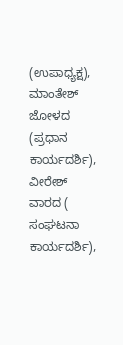(ಉಪಾಧ್ಯಕ್ಷ), ಮಾಂತೇಶ್ ಜೋಳದ (ಪ್ರಧಾನ ಕಾರ್ಯದರ್ಶಿ), ವೀರೇಶ್ ವಾರದ ( ಸಂಘಟನಾ ಕಾರ್ಯದರ್ಶಿ),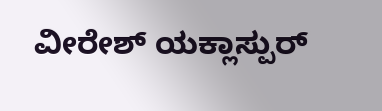ವೀರೇಶ್ ಯಕ್ಲಾಸ್ಪುರ್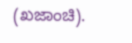(ಖಜಾಂಚಿ).